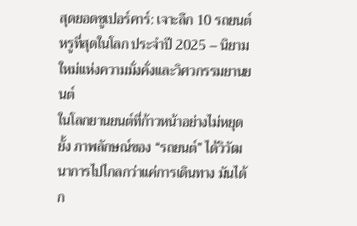สุดยอดซูเปอร์คาร์: เจาะลึก 10 รถยนต์หรูที่สุดในโลก ประจำปี 2025 – นิยามใหม่แห่งความมั่งคั่งและวิศวกรรมยานยนต์
ในโลกยานยนต์ที่ก้าวหน้าอย่างไม่หยุดยั้ง ภาพลักษณ์ของ “รถยนต์” ได้วิวัฒนาการไปไกลกว่าแค่การเดินทาง มันได้ก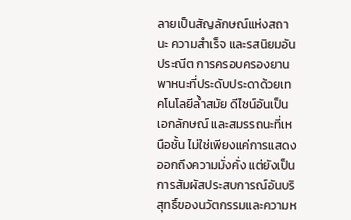ลายเป็นสัญลักษณ์แห่งสถานะ ความสำเร็จ และรสนิยมอันประณีต การครอบครองยานพาหนะที่ประดับประดาด้วยเทคโนโลยีล้ำสมัย ดีไซน์อันเป็นเอกลักษณ์ และสมรรถนะที่เหนือชั้น ไม่ใช่เพียงแค่การแสดงออกถึงความมั่งคั่ง แต่ยังเป็นการสัมผัสประสบการณ์อันบริสุทธิ์ของนวัตกรรมและความห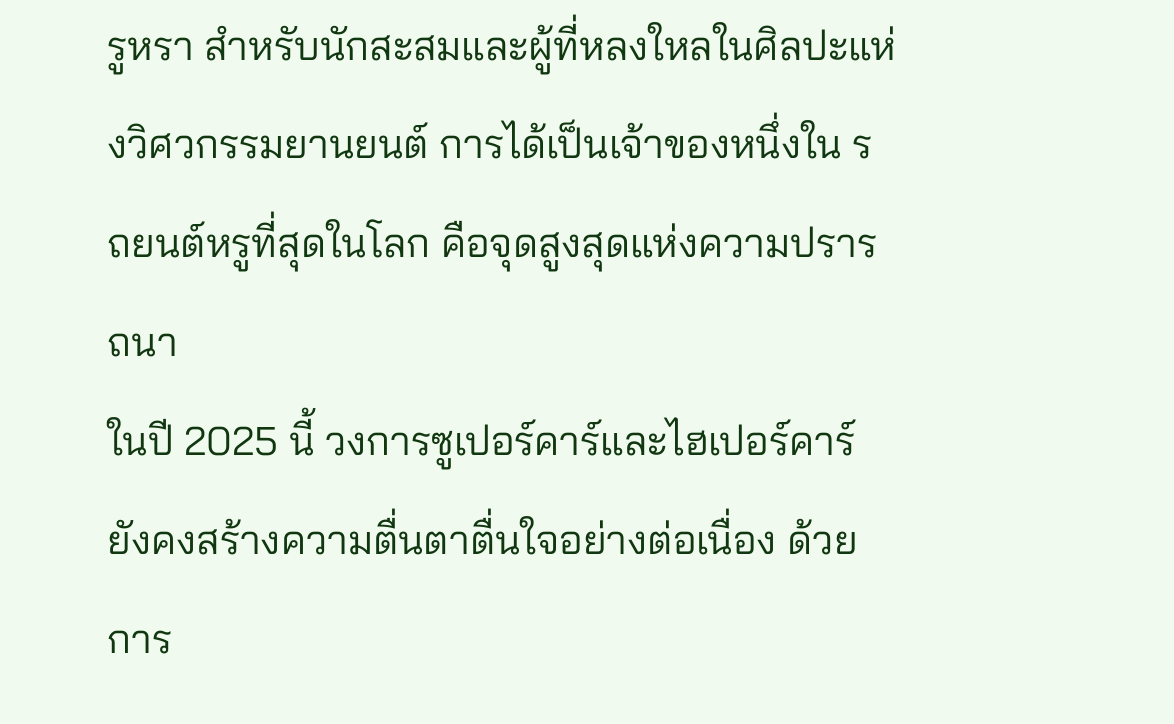รูหรา สำหรับนักสะสมและผู้ที่หลงใหลในศิลปะแห่งวิศวกรรมยานยนต์ การได้เป็นเจ้าของหนึ่งใน รถยนต์หรูที่สุดในโลก คือจุดสูงสุดแห่งความปรารถนา
ในปี 2025 นี้ วงการซูเปอร์คาร์และไฮเปอร์คาร์ยังคงสร้างความตื่นตาตื่นใจอย่างต่อเนื่อง ด้วยการ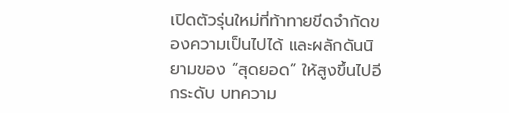เปิดตัวรุ่นใหม่ที่ท้าทายขีดจำกัดของความเป็นไปได้ และผลักดันนิยามของ “สุดยอด” ให้สูงขึ้นไปอีกระดับ บทความ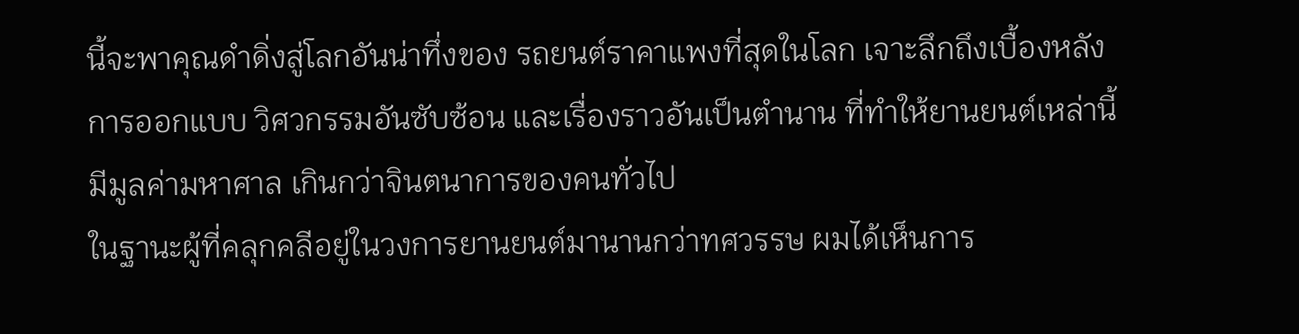นี้จะพาคุณดำดิ่งสู่โลกอันน่าทึ่งของ รถยนต์ราคาแพงที่สุดในโลก เจาะลึกถึงเบื้องหลังการออกแบบ วิศวกรรมอันซับซ้อน และเรื่องราวอันเป็นตำนาน ที่ทำให้ยานยนต์เหล่านี้มีมูลค่ามหาศาล เกินกว่าจินตนาการของคนทั่วไป
ในฐานะผู้ที่คลุกคลีอยู่ในวงการยานยนต์มานานกว่าทศวรรษ ผมได้เห็นการ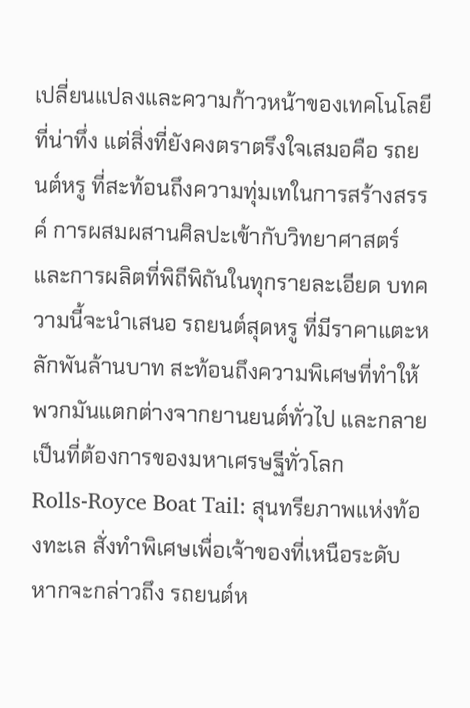เปลี่ยนแปลงและความก้าวหน้าของเทคโนโลยีที่น่าทึ่ง แต่สิ่งที่ยังคงตราตรึงใจเสมอคือ รถยนต์หรู ที่สะท้อนถึงความทุ่มเทในการสร้างสรรค์ การผสมผสานศิลปะเข้ากับวิทยาศาสตร์ และการผลิตที่พิถีพิถันในทุกรายละเอียด บทความนี้จะนำเสนอ รถยนต์สุดหรู ที่มีราคาแตะหลักพันล้านบาท สะท้อนถึงความพิเศษที่ทำให้พวกมันแตกต่างจากยานยนต์ทั่วไป และกลายเป็นที่ต้องการของมหาเศรษฐีทั่วโลก
Rolls-Royce Boat Tail: สุนทรียภาพแห่งท้องทะเล สั่งทำพิเศษเพื่อเจ้าของที่เหนือระดับ
หากจะกล่าวถึง รถยนต์ห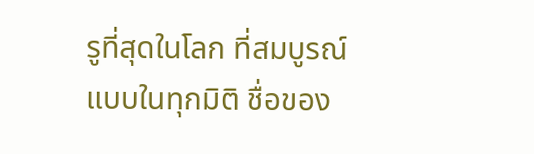รูที่สุดในโลก ที่สมบูรณ์แบบในทุกมิติ ชื่อของ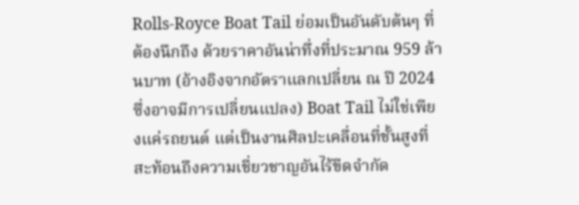Rolls-Royce Boat Tail ย่อมเป็นอันดับต้นๆ ที่ต้องนึกถึง ด้วยราคาอันน่าทึ่งที่ประมาณ 959 ล้านบาท (อ้างอิงจากอัตราแลกเปลี่ยน ณ ปี 2024 ซึ่งอาจมีการเปลี่ยนแปลง) Boat Tail ไม่ใช่เพียงแค่รถยนต์ แต่เป็นงานศิลปะเคลื่อนที่ชั้นสูงที่สะท้อนถึงความเชี่ยวชาญอันไร้ขีดจำกัด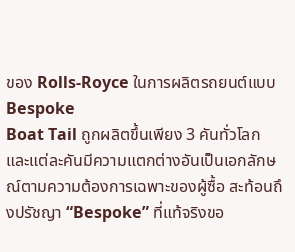ของ Rolls-Royce ในการผลิตรถยนต์แบบ Bespoke
Boat Tail ถูกผลิตขึ้นเพียง 3 คันทั่วโลก และแต่ละคันมีความแตกต่างอันเป็นเอกลักษณ์ตามความต้องการเฉพาะของผู้ซื้อ สะท้อนถึงปรัชญา “Bespoke” ที่แท้จริงขอ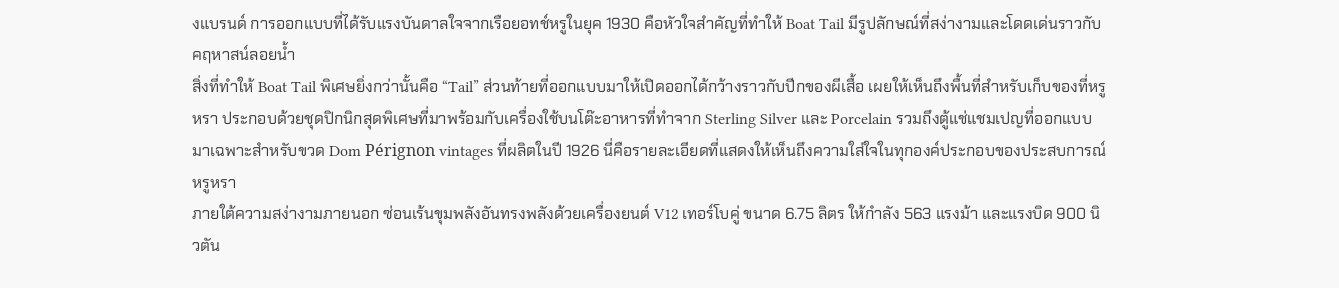งแบรนด์ การออกแบบที่ได้รับแรงบันดาลใจจากเรือยอทช์หรูในยุค 1930 คือหัวใจสำคัญที่ทำให้ Boat Tail มีรูปลักษณ์ที่สง่างามและโดดเด่นราวกับคฤหาสน์ลอยน้ำ
สิ่งที่ทำให้ Boat Tail พิเศษยิ่งกว่านั้นคือ “Tail” ส่วนท้ายที่ออกแบบมาให้เปิดออกได้กว้างราวกับปีกของผีเสื้อ เผยให้เห็นถึงพื้นที่สำหรับเก็บของที่หรูหรา ประกอบด้วยชุดปิกนิกสุดพิเศษที่มาพร้อมกับเครื่องใช้บนโต๊ะอาหารที่ทำจาก Sterling Silver และ Porcelain รวมถึงตู้แช่แชมเปญที่ออกแบบมาเฉพาะสำหรับขวด Dom Pérignon vintages ที่ผลิตในปี 1926 นี่คือรายละเอียดที่แสดงให้เห็นถึงความใส่ใจในทุกองค์ประกอบของประสบการณ์หรูหรา
ภายใต้ความสง่างามภายนอก ซ่อนเร้นขุมพลังอันทรงพลังด้วยเครื่องยนต์ V12 เทอร์โบคู่ ขนาด 6.75 ลิตร ให้กำลัง 563 แรงม้า และแรงบิด 900 นิวตัน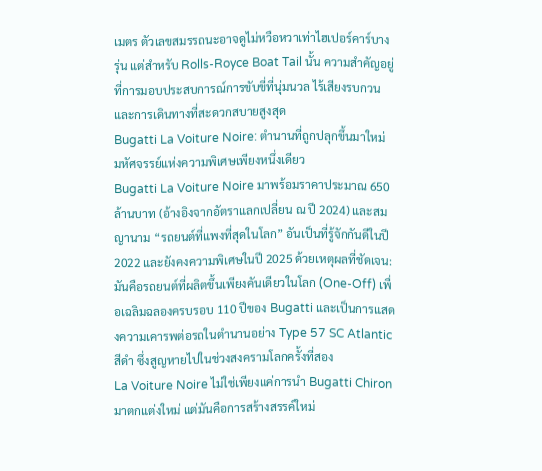เมตร ตัวเลขสมรรถนะอาจดูไม่หวือหวาเท่าไฮเปอร์คาร์บางรุ่น แต่สำหรับ Rolls-Royce Boat Tail นั้น ความสำคัญอยู่ที่การมอบประสบการณ์การขับขี่ที่นุ่มนวล ไร้เสียงรบกวน และการเดินทางที่สะดวกสบายสูงสุด
Bugatti La Voiture Noire: ตำนานที่ถูกปลุกขึ้นมาใหม่ มหัศจรรย์แห่งความพิเศษเพียงหนึ่งเดียว
Bugatti La Voiture Noire มาพร้อมราคาประมาณ 650 ล้านบาท (อ้างอิงจากอัตราแลกเปลี่ยน ณ ปี 2024) และสมญานาม “รถยนต์ที่แพงที่สุดในโลก” อันเป็นที่รู้จักกันดีในปี 2022 และยังคงความพิเศษในปี 2025 ด้วยเหตุผลที่ชัดเจน: มันคือรถยนต์ที่ผลิตขึ้นเพียงคันเดียวในโลก (One-Off) เพื่อเฉลิมฉลองครบรอบ 110 ปีของ Bugatti และเป็นการแสดงความเคารพต่อรถในตำนานอย่าง Type 57 SC Atlantic สีดำ ซึ่งสูญหายไปในช่วงสงครามโลกครั้งที่สอง
La Voiture Noire ไม่ใช่เพียงแค่การนำ Bugatti Chiron มาตกแต่งใหม่ แต่มันคือการสร้างสรรค์ใหม่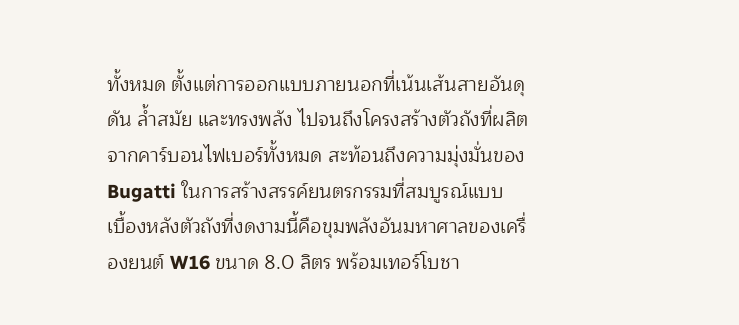ทั้งหมด ตั้งแต่การออกแบบภายนอกที่เน้นเส้นสายอันดุดัน ล้ำสมัย และทรงพลัง ไปจนถึงโครงสร้างตัวถังที่ผลิตจากคาร์บอนไฟเบอร์ทั้งหมด สะท้อนถึงความมุ่งมั่นของ Bugatti ในการสร้างสรรค์ยนตรกรรมที่สมบูรณ์แบบ
เบื้องหลังตัวถังที่งดงามนี้คือขุมพลังอันมหาศาลของเครื่องยนต์ W16 ขนาด 8.0 ลิตร พร้อมเทอร์โบชา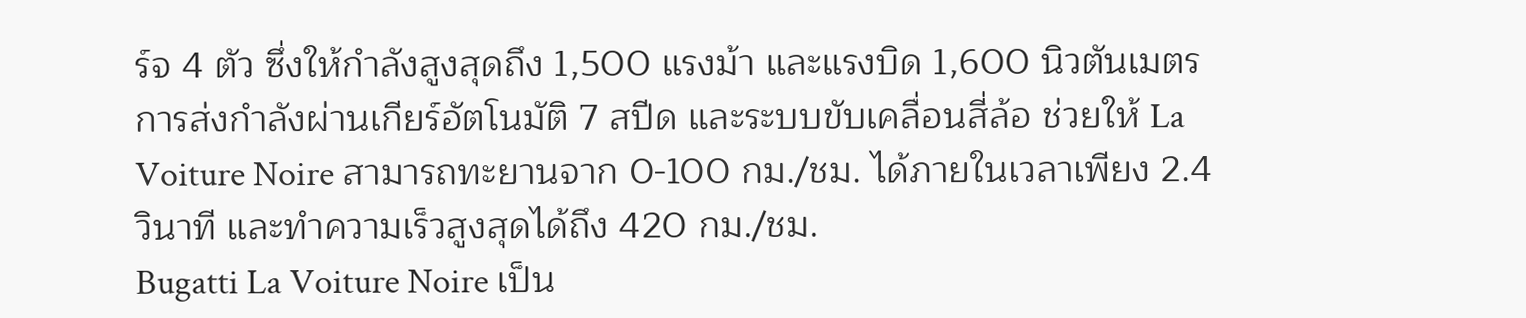ร์จ 4 ตัว ซึ่งให้กำลังสูงสุดถึง 1,500 แรงม้า และแรงบิด 1,600 นิวตันเมตร การส่งกำลังผ่านเกียร์อัตโนมัติ 7 สปีด และระบบขับเคลื่อนสี่ล้อ ช่วยให้ La Voiture Noire สามารถทะยานจาก 0-100 กม./ชม. ได้ภายในเวลาเพียง 2.4 วินาที และทำความเร็วสูงสุดได้ถึง 420 กม./ชม.
Bugatti La Voiture Noire เป็น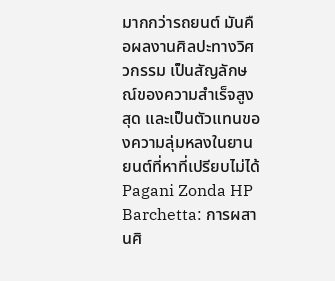มากกว่ารถยนต์ มันคือผลงานศิลปะทางวิศวกรรม เป็นสัญลักษณ์ของความสำเร็จสูงสุด และเป็นตัวแทนของความลุ่มหลงในยานยนต์ที่หาที่เปรียบไม่ได้
Pagani Zonda HP Barchetta: การผสานศิ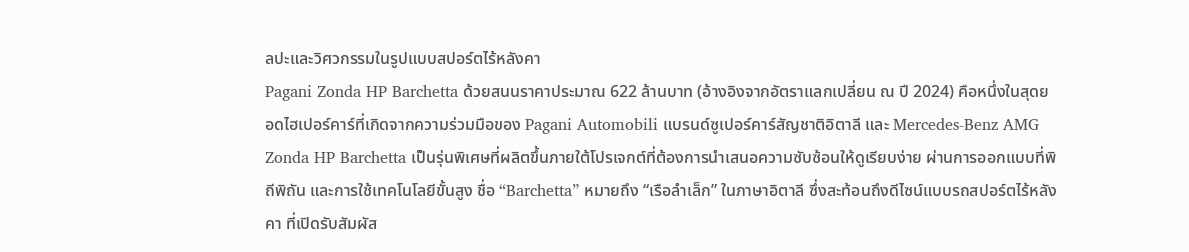ลปะและวิศวกรรมในรูปแบบสปอร์ตไร้หลังคา
Pagani Zonda HP Barchetta ด้วยสนนราคาประมาณ 622 ล้านบาท (อ้างอิงจากอัตราแลกเปลี่ยน ณ ปี 2024) คือหนึ่งในสุดยอดไฮเปอร์คาร์ที่เกิดจากความร่วมมือของ Pagani Automobili แบรนด์ซูเปอร์คาร์สัญชาติอิตาลี และ Mercedes-Benz AMG
Zonda HP Barchetta เป็นรุ่นพิเศษที่ผลิตขึ้นภายใต้โปรเจกต์ที่ต้องการนำเสนอความซับซ้อนให้ดูเรียบง่าย ผ่านการออกแบบที่พิถีพิถัน และการใช้เทคโนโลยีขั้นสูง ชื่อ “Barchetta” หมายถึง “เรือลำเล็ก” ในภาษาอิตาลี ซึ่งสะท้อนถึงดีไซน์แบบรถสปอร์ตไร้หลังคา ที่เปิดรับสัมผัส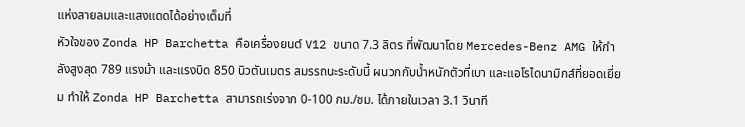แห่งสายลมและแสงแดดได้อย่างเต็มที่
หัวใจของ Zonda HP Barchetta คือเครื่องยนต์ V12 ขนาด 7.3 ลิตร ที่พัฒนาโดย Mercedes-Benz AMG ให้กำลังสูงสุด 789 แรงม้า และแรงบิด 850 นิวตันเมตร สมรรถนะระดับนี้ ผนวกกับน้ำหนักตัวที่เบา และแอโรไดนามิกส์ที่ยอดเยี่ยม ทำให้ Zonda HP Barchetta สามารถเร่งจาก 0-100 กม./ชม. ได้ภายในเวลา 3.1 วินาที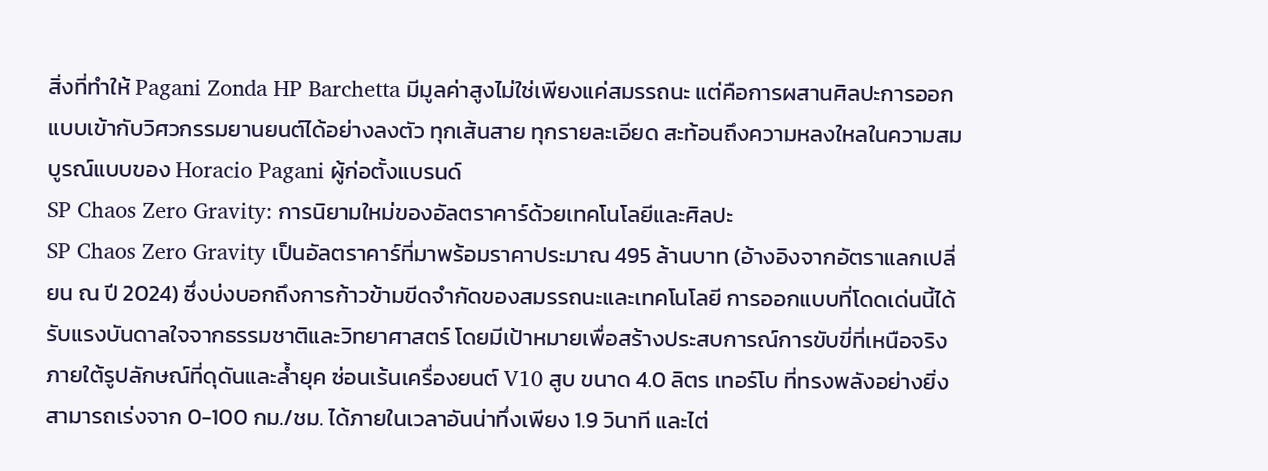สิ่งที่ทำให้ Pagani Zonda HP Barchetta มีมูลค่าสูงไม่ใช่เพียงแค่สมรรถนะ แต่คือการผสานศิลปะการออกแบบเข้ากับวิศวกรรมยานยนต์ได้อย่างลงตัว ทุกเส้นสาย ทุกรายละเอียด สะท้อนถึงความหลงใหลในความสมบูรณ์แบบของ Horacio Pagani ผู้ก่อตั้งแบรนด์
SP Chaos Zero Gravity: การนิยามใหม่ของอัลตราคาร์ด้วยเทคโนโลยีและศิลปะ
SP Chaos Zero Gravity เป็นอัลตราคาร์ที่มาพร้อมราคาประมาณ 495 ล้านบาท (อ้างอิงจากอัตราแลกเปลี่ยน ณ ปี 2024) ซึ่งบ่งบอกถึงการก้าวข้ามขีดจำกัดของสมรรถนะและเทคโนโลยี การออกแบบที่โดดเด่นนี้ได้รับแรงบันดาลใจจากธรรมชาติและวิทยาศาสตร์ โดยมีเป้าหมายเพื่อสร้างประสบการณ์การขับขี่ที่เหนือจริง
ภายใต้รูปลักษณ์ที่ดุดันและล้ำยุค ซ่อนเร้นเครื่องยนต์ V10 สูบ ขนาด 4.0 ลิตร เทอร์โบ ที่ทรงพลังอย่างยิ่ง สามารถเร่งจาก 0-100 กม./ชม. ได้ภายในเวลาอันน่าทึ่งเพียง 1.9 วินาที และไต่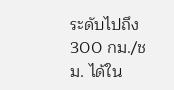ระดับไปถึง 300 กม./ชม. ได้ใน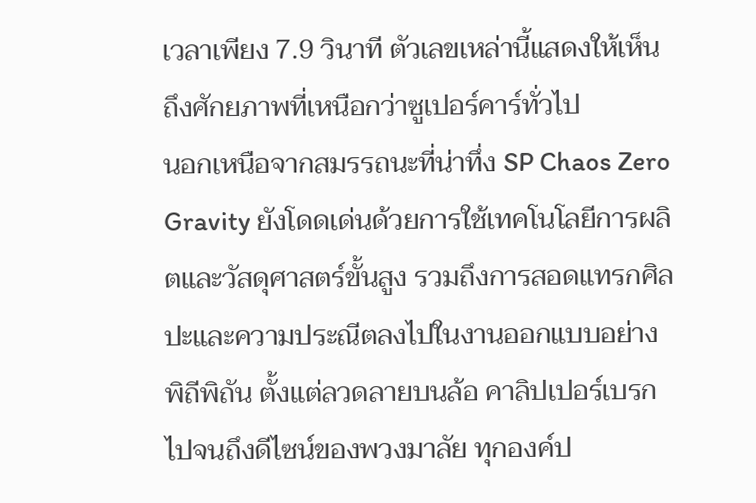เวลาเพียง 7.9 วินาที ตัวเลขเหล่านี้แสดงให้เห็นถึงศักยภาพที่เหนือกว่าซูเปอร์คาร์ทั่วไป
นอกเหนือจากสมรรถนะที่น่าทึ่ง SP Chaos Zero Gravity ยังโดดเด่นด้วยการใช้เทคโนโลยีการผลิตและวัสดุศาสตร์ขั้นสูง รวมถึงการสอดแทรกศิลปะและความประณีตลงไปในงานออกแบบอย่างพิถีพิถัน ตั้งแต่ลวดลายบนล้อ คาลิปเปอร์เบรก ไปจนถึงดีไซน์ของพวงมาลัย ทุกองค์ป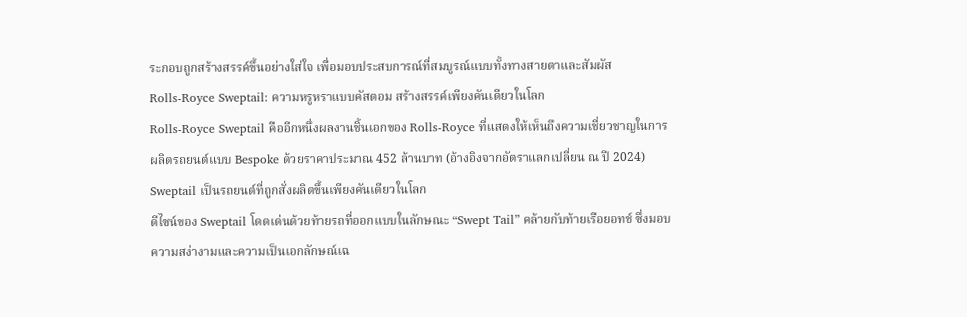ระกอบถูกสร้างสรรค์ขึ้นอย่างใส่ใจ เพื่อมอบประสบการณ์ที่สมบูรณ์แบบทั้งทางสายตาและสัมผัส
Rolls-Royce Sweptail: ความหรูหราแบบคัสตอม สร้างสรรค์เพียงคันเดียวในโลก
Rolls-Royce Sweptail คืออีกหนึ่งผลงานชิ้นเอกของ Rolls-Royce ที่แสดงให้เห็นถึงความเชี่ยวชาญในการผลิตรถยนต์แบบ Bespoke ด้วยราคาประมาณ 452 ล้านบาท (อ้างอิงจากอัตราแลกเปลี่ยน ณ ปี 2024) Sweptail เป็นรถยนต์ที่ถูกสั่งผลิตขึ้นเพียงคันเดียวในโลก
ดีไซน์ของ Sweptail โดดเด่นด้วยท้ายรถที่ออกแบบในลักษณะ “Swept Tail” คล้ายกับท้ายเรือยอทช์ ซึ่งมอบความสง่างามและความเป็นเอกลักษณ์เฉ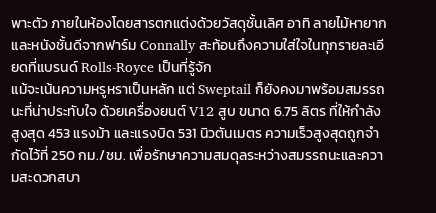พาะตัว ภายในห้องโดยสารตกแต่งด้วยวัสดุชั้นเลิศ อาทิ ลายไม้หายาก และหนังชั้นดีจากฟาร์ม Connally สะท้อนถึงความใส่ใจในทุกรายละเอียดที่แบรนด์ Rolls-Royce เป็นที่รู้จัก
แม้จะเน้นความหรูหราเป็นหลัก แต่ Sweptail ก็ยังคงมาพร้อมสมรรถนะที่น่าประทับใจ ด้วยเครื่องยนต์ V12 สูบ ขนาด 6.75 ลิตร ที่ให้กำลังสูงสุด 453 แรงม้า และแรงบิด 531 นิวตันเมตร ความเร็วสูงสุดถูกจำกัดไว้ที่ 250 กม./ชม. เพื่อรักษาความสมดุลระหว่างสมรรถนะและความสะดวกสบา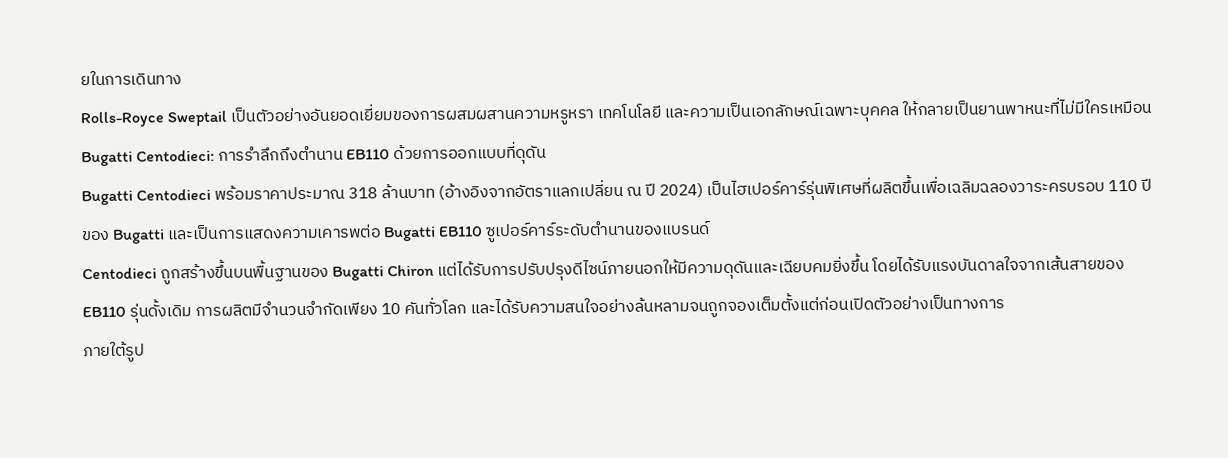ยในการเดินทาง
Rolls-Royce Sweptail เป็นตัวอย่างอันยอดเยี่ยมของการผสมผสานความหรูหรา เทคโนโลยี และความเป็นเอกลักษณ์เฉพาะบุคคล ให้กลายเป็นยานพาหนะที่ไม่มีใครเหมือน
Bugatti Centodieci: การรำลึกถึงตำนาน EB110 ด้วยการออกแบบที่ดุดัน
Bugatti Centodieci พร้อมราคาประมาณ 318 ล้านบาท (อ้างอิงจากอัตราแลกเปลี่ยน ณ ปี 2024) เป็นไฮเปอร์คาร์รุ่นพิเศษที่ผลิตขึ้นเพื่อเฉลิมฉลองวาระครบรอบ 110 ปี ของ Bugatti และเป็นการแสดงความเคารพต่อ Bugatti EB110 ซูเปอร์คาร์ระดับตำนานของแบรนด์
Centodieci ถูกสร้างขึ้นบนพื้นฐานของ Bugatti Chiron แต่ได้รับการปรับปรุงดีไซน์ภายนอกให้มีความดุดันและเฉียบคมยิ่งขึ้น โดยได้รับแรงบันดาลใจจากเส้นสายของ EB110 รุ่นดั้งเดิม การผลิตมีจำนวนจำกัดเพียง 10 คันทั่วโลก และได้รับความสนใจอย่างล้นหลามจนถูกจองเต็มตั้งแต่ก่อนเปิดตัวอย่างเป็นทางการ
ภายใต้รูป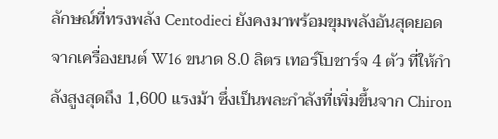ลักษณ์ที่ทรงพลัง Centodieci ยังคงมาพร้อมขุมพลังอันสุดยอดจากเครื่องยนต์ W16 ขนาด 8.0 ลิตร เทอร์โบชาร์จ 4 ตัว ที่ให้กำลังสูงสุดถึง 1,600 แรงม้า ซึ่งเป็นพละกำลังที่เพิ่มขึ้นจาก Chiron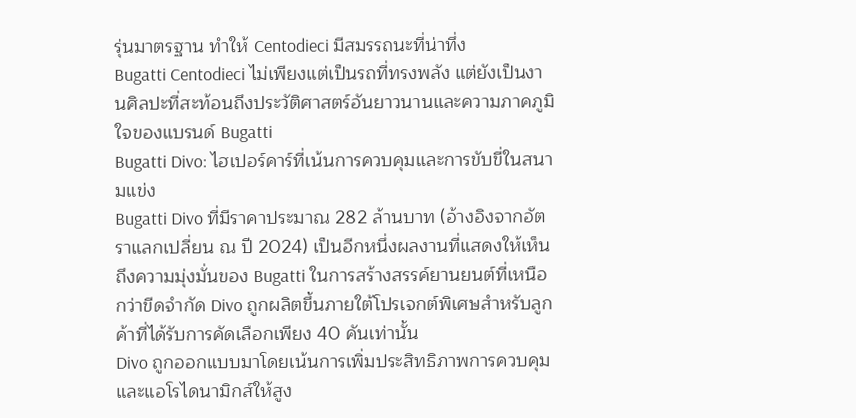รุ่นมาตรฐาน ทำให้ Centodieci มีสมรรถนะที่น่าทึ่ง
Bugatti Centodieci ไม่เพียงแต่เป็นรถที่ทรงพลัง แต่ยังเป็นงานศิลปะที่สะท้อนถึงประวัติศาสตร์อันยาวนานและความภาคภูมิใจของแบรนด์ Bugatti
Bugatti Divo: ไฮเปอร์คาร์ที่เน้นการควบคุมและการขับขี่ในสนามแข่ง
Bugatti Divo ที่มีราคาประมาณ 282 ล้านบาท (อ้างอิงจากอัตราแลกเปลี่ยน ณ ปี 2024) เป็นอีกหนึ่งผลงานที่แสดงให้เห็นถึงความมุ่งมั่นของ Bugatti ในการสร้างสรรค์ยานยนต์ที่เหนือกว่าขีดจำกัด Divo ถูกผลิตขึ้นภายใต้โปรเจกต์พิเศษสำหรับลูกค้าที่ได้รับการคัดเลือกเพียง 40 คันเท่านั้น
Divo ถูกออกแบบมาโดยเน้นการเพิ่มประสิทธิภาพการควบคุมและแอโรไดนามิกส์ให้สูง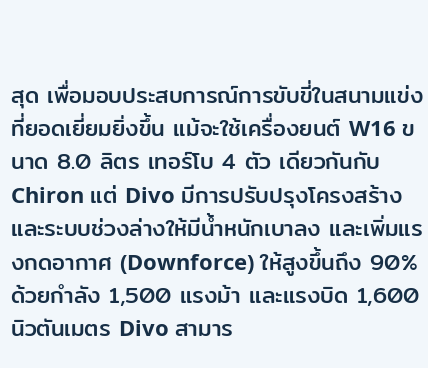สุด เพื่อมอบประสบการณ์การขับขี่ในสนามแข่งที่ยอดเยี่ยมยิ่งขึ้น แม้จะใช้เครื่องยนต์ W16 ขนาด 8.0 ลิตร เทอร์โบ 4 ตัว เดียวกันกับ Chiron แต่ Divo มีการปรับปรุงโครงสร้างและระบบช่วงล่างให้มีน้ำหนักเบาลง และเพิ่มแรงกดอากาศ (Downforce) ให้สูงขึ้นถึง 90%
ด้วยกำลัง 1,500 แรงม้า และแรงบิด 1,600 นิวตันเมตร Divo สามาร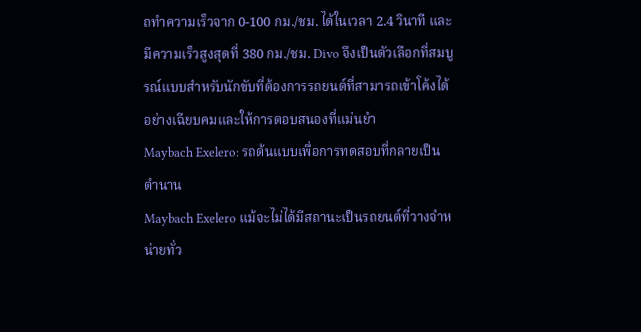ถทำความเร็วจาก 0-100 กม./ชม. ได้ในเวลา 2.4 วินาที และมีความเร็วสูงสุดที่ 380 กม./ชม. Divo จึงเป็นตัวเลือกที่สมบูรณ์แบบสำหรับนักขับที่ต้องการรถยนต์ที่สามารถเข้าโค้งได้อย่างเฉียบคมและให้การตอบสนองที่แม่นยำ
Maybach Exelero: รถต้นแบบเพื่อการทดสอบที่กลายเป็นตำนาน
Maybach Exelero แม้จะไม่ได้มีสถานะเป็นรถยนต์ที่วางจำหน่ายทั่ว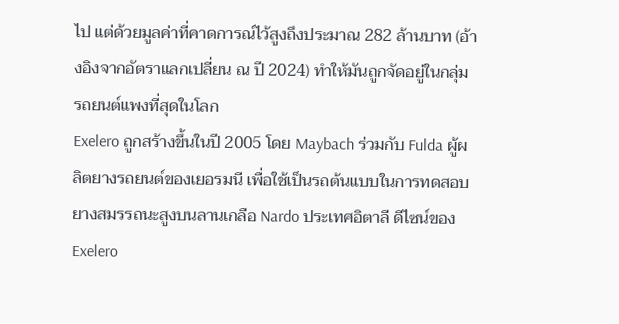ไป แต่ด้วยมูลค่าที่คาดการณ์ไว้สูงถึงประมาณ 282 ล้านบาท (อ้างอิงจากอัตราแลกเปลี่ยน ณ ปี 2024) ทำให้มันถูกจัดอยู่ในกลุ่ม รถยนต์แพงที่สุดในโลก
Exelero ถูกสร้างขึ้นในปี 2005 โดย Maybach ร่วมกับ Fulda ผู้ผลิตยางรถยนต์ของเยอรมนี เพื่อใช้เป็นรถต้นแบบในการทดสอบยางสมรรถนะสูงบนลานเกลือ Nardo ประเทศอิตาลี ดีไซน์ของ Exelero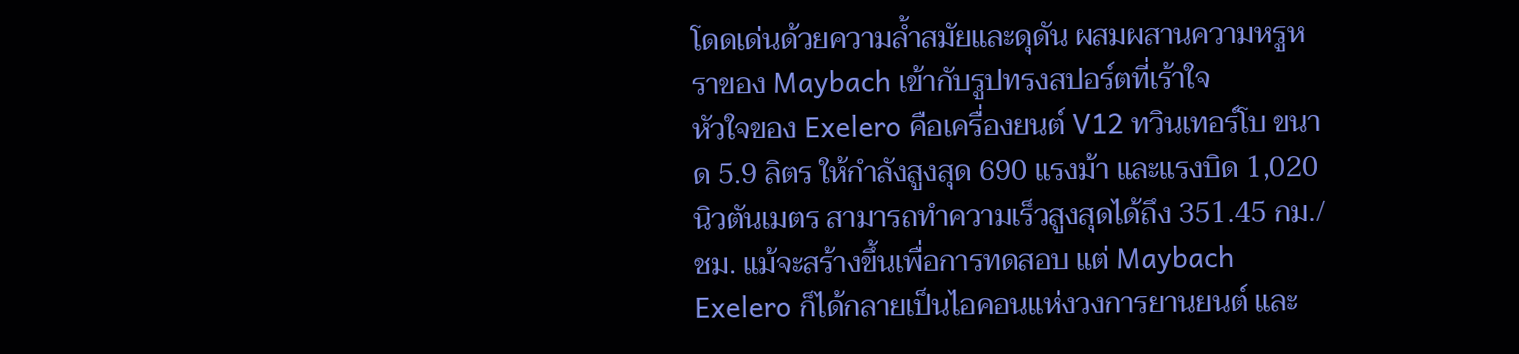โดดเด่นด้วยความล้ำสมัยและดุดัน ผสมผสานความหรูหราของ Maybach เข้ากับรูปทรงสปอร์ตที่เร้าใจ
หัวใจของ Exelero คือเครื่องยนต์ V12 ทวินเทอร์โบ ขนาด 5.9 ลิตร ให้กำลังสูงสุด 690 แรงม้า และแรงบิด 1,020 นิวตันเมตร สามารถทำความเร็วสูงสุดได้ถึง 351.45 กม./ชม. แม้จะสร้างขึ้นเพื่อการทดสอบ แต่ Maybach Exelero ก็ได้กลายเป็นไอคอนแห่งวงการยานยนต์ และ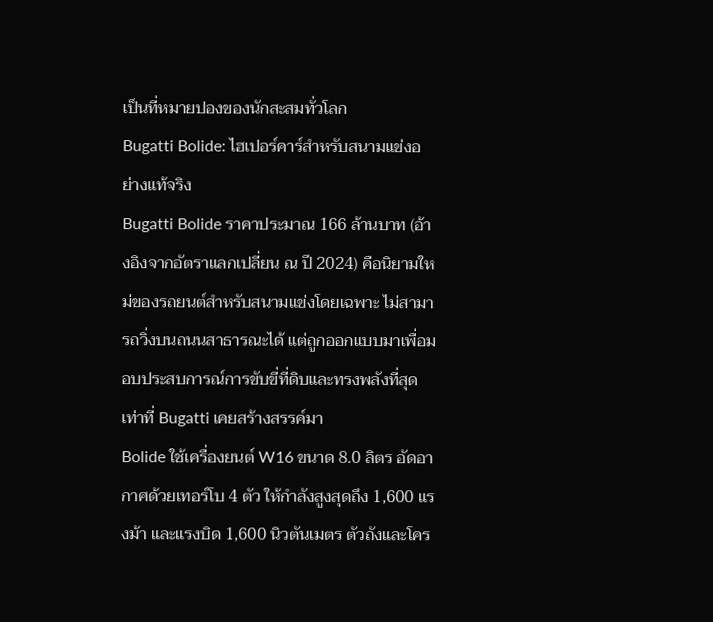เป็นที่หมายปองของนักสะสมทั่วโลก
Bugatti Bolide: ไฮเปอร์คาร์สำหรับสนามแข่งอย่างแท้จริง
Bugatti Bolide ราคาประมาณ 166 ล้านบาท (อ้างอิงจากอัตราแลกเปลี่ยน ณ ปี 2024) คือนิยามใหม่ของรถยนต์สำหรับสนามแข่งโดยเฉพาะ ไม่สามารถวิ่งบนถนนสาธารณะได้ แต่ถูกออกแบบมาเพื่อมอบประสบการณ์การขับขี่ที่ดิบและทรงพลังที่สุดเท่าที่ Bugatti เคยสร้างสรรค์มา
Bolide ใช้เครื่องยนต์ W16 ขนาด 8.0 ลิตร อัดอากาศด้วยเทอร์โบ 4 ตัว ให้กำลังสูงสุดถึง 1,600 แรงม้า และแรงบิด 1,600 นิวตันเมตร ตัวถังและโคร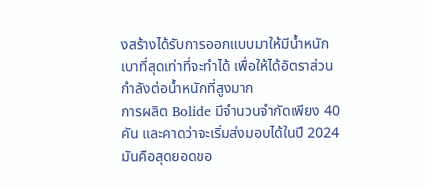งสร้างได้รับการออกแบบมาให้มีน้ำหนักเบาที่สุดเท่าที่จะทำได้ เพื่อให้ได้อัตราส่วนกำลังต่อน้ำหนักที่สูงมาก
การผลิต Bolide มีจำนวนจำกัดเพียง 40 คัน และคาดว่าจะเริ่มส่งมอบได้ในปี 2024 มันคือสุดยอดขอ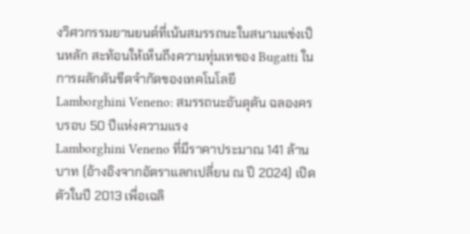งวิศวกรรมยานยนต์ที่เน้นสมรรถนะในสนามแข่งเป็นหลัก สะท้อนให้เห็นถึงความทุ่มเทของ Bugatti ในการผลักดันขีดจำกัดของเทคโนโลยี
Lamborghini Veneno: สมรรถนะอันดุดัน ฉลองครบรอบ 50 ปีแห่งความแรง
Lamborghini Veneno ที่มีราคาประมาณ 141 ล้านบาท (อ้างอิงจากอัตราแลกเปลี่ยน ณ ปี 2024) เปิดตัวในปี 2013 เพื่อเฉลิ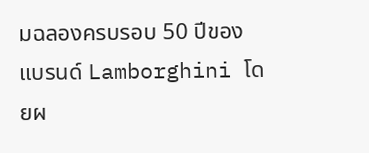มฉลองครบรอบ 50 ปีของแบรนด์ Lamborghini โดยผ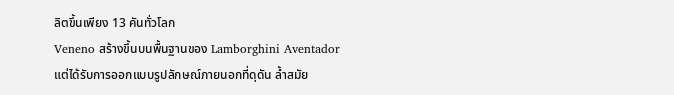ลิตขึ้นเพียง 13 คันทั่วโลก
Veneno สร้างขึ้นบนพื้นฐานของ Lamborghini Aventador แต่ได้รับการออกแบบรูปลักษณ์ภายนอกที่ดุดัน ล้ำสมัย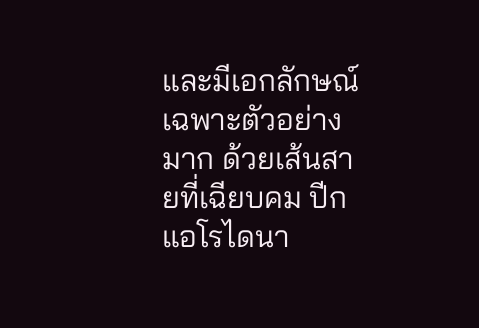และมีเอกลักษณ์เฉพาะตัวอย่างมาก ด้วยเส้นสายที่เฉียบคม ปีกแอโรไดนา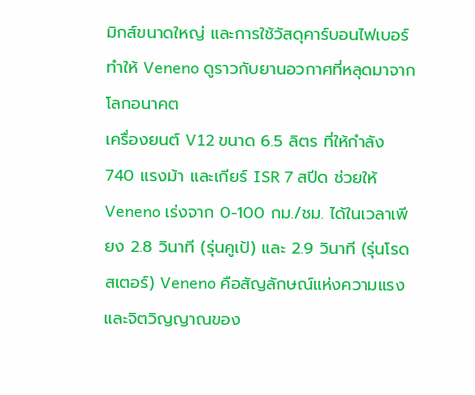มิกส์ขนาดใหญ่ และการใช้วัสดุคาร์บอนไฟเบอร์ ทำให้ Veneno ดูราวกับยานอวกาศที่หลุดมาจากโลกอนาคต
เครื่องยนต์ V12 ขนาด 6.5 ลิตร ที่ให้กำลัง 740 แรงม้า และเกียร์ ISR 7 สปีด ช่วยให้ Veneno เร่งจาก 0-100 กม./ชม. ได้ในเวลาเพียง 2.8 วินาที (รุ่นคูเป้) และ 2.9 วินาที (รุ่นโรดสเตอร์) Veneno คือสัญลักษณ์แห่งความแรงและจิตวิญญาณของ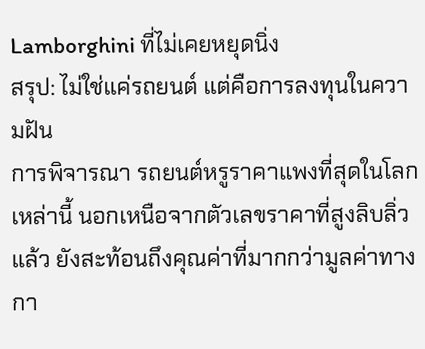Lamborghini ที่ไม่เคยหยุดนิ่ง
สรุป: ไม่ใช่แค่รถยนต์ แต่คือการลงทุนในความฝัน
การพิจารณา รถยนต์หรูราคาแพงที่สุดในโลก เหล่านี้ นอกเหนือจากตัวเลขราคาที่สูงลิบลิ่วแล้ว ยังสะท้อนถึงคุณค่าที่มากกว่ามูลค่าทางกา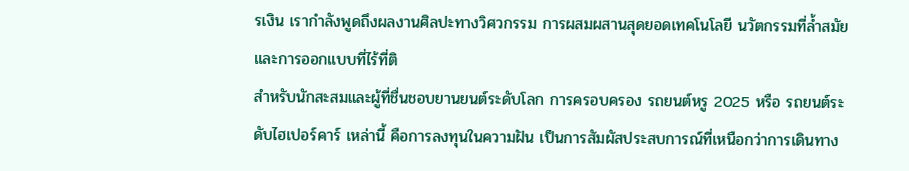รเงิน เรากำลังพูดถึงผลงานศิลปะทางวิศวกรรม การผสมผสานสุดยอดเทคโนโลยี นวัตกรรมที่ล้ำสมัย และการออกแบบที่ไร้ที่ติ
สำหรับนักสะสมและผู้ที่ชื่นชอบยานยนต์ระดับโลก การครอบครอง รถยนต์หรู 2025 หรือ รถยนต์ระดับไฮเปอร์คาร์ เหล่านี้ คือการลงทุนในความฝัน เป็นการสัมผัสประสบการณ์ที่เหนือกว่าการเดินทาง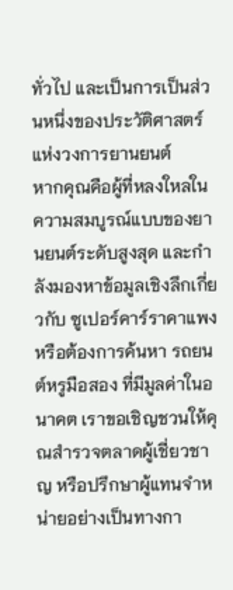ทั่วไป และเป็นการเป็นส่วนหนึ่งของประวัติศาสตร์แห่งวงการยานยนต์
หากคุณคือผู้ที่หลงใหลในความสมบูรณ์แบบของยานยนต์ระดับสูงสุด และกำลังมองหาข้อมูลเชิงลึกเกี่ยวกับ ซูเปอร์คาร์ราคาแพง หรือต้องการค้นหา รถยนต์หรูมือสอง ที่มีมูลค่าในอนาคต เราขอเชิญชวนให้คุณสำรวจตลาดผู้เชี่ยวชาญ หรือปรึกษาผู้แทนจำหน่ายอย่างเป็นทางกา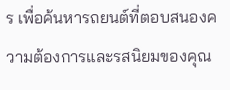ร เพื่อค้นหารถยนต์ที่ตอบสนองความต้องการและรสนิยมของคุณ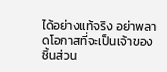ได้อย่างแท้จริง อย่าพลาดโอกาสที่จะเป็นเจ้าของชิ้นส่วน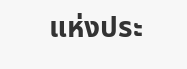แห่งประ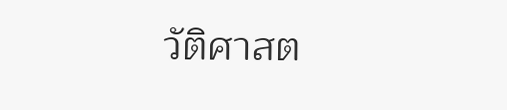วัติศาสต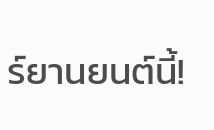ร์ยานยนต์นี้!